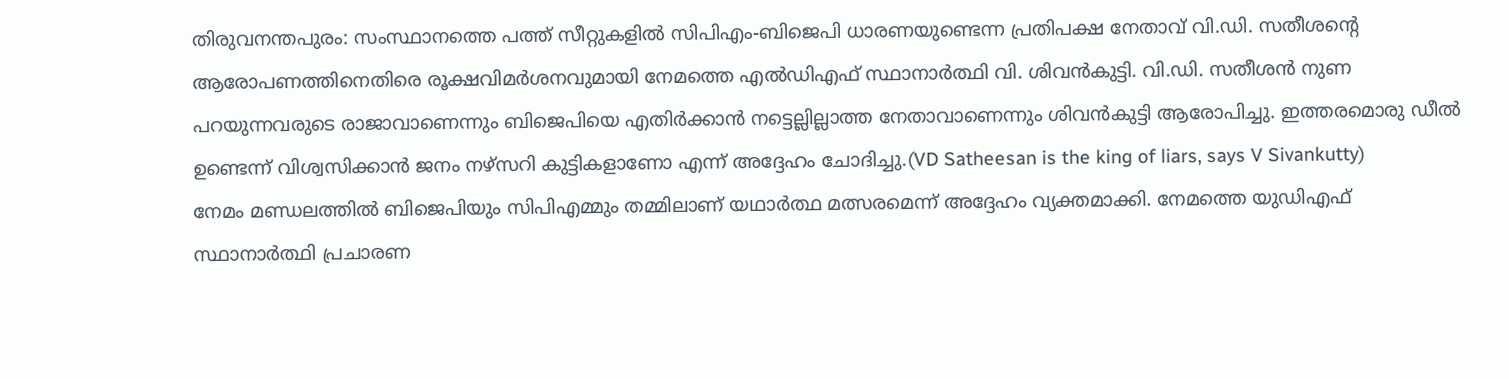തിരുവനന്തപുരം: സംസ്ഥാനത്തെ പത്ത് സീറ്റുകളിൽ സിപിഎം-ബിജെപി ധാരണയുണ്ടെന്ന പ്രതിപക്ഷ നേതാവ് വി.ഡി. സതീശന്റെ ആരോപണത്തിനെതിരെ രൂക്ഷവിമർശനവുമായി നേമത്തെ എൽഡിഎഫ് സ്ഥാനാർത്ഥി വി. ശിവൻകുട്ടി. വി.ഡി. സതീശൻ നുണ പറയുന്നവരുടെ രാജാവാണെന്നും ബിജെപിയെ എതിർക്കാൻ നട്ടെല്ലില്ലാത്ത നേതാവാണെന്നും ശിവൻകുട്ടി ആരോപിച്ചു. ഇത്തരമൊരു ഡീൽ ഉണ്ടെന്ന് വിശ്വസിക്കാൻ ജനം നഴ്സറി കുട്ടികളാണോ എന്ന് അദ്ദേഹം ചോദിച്ചു.(VD Satheesan is the king of liars, says V Sivankutty)
നേമം മണ്ഡലത്തിൽ ബിജെപിയും സിപിഎമ്മും തമ്മിലാണ് യഥാർത്ഥ മത്സരമെന്ന് അദ്ദേഹം വ്യക്തമാക്കി. നേമത്തെ യുഡിഎഫ് സ്ഥാനാർത്ഥി പ്രചാരണ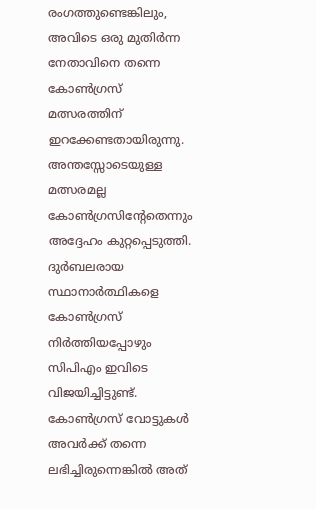രംഗത്തുണ്ടെങ്കിലും, അവിടെ ഒരു മുതിർന്ന നേതാവിനെ തന്നെ കോൺഗ്രസ് മത്സരത്തിന് ഇറക്കേണ്ടതായിരുന്നു. അന്തസ്സോടെയുള്ള മത്സരമല്ല കോൺഗ്രസിന്റേതെന്നും അദ്ദേഹം കുറ്റപ്പെടുത്തി.
ദുർബലരായ സ്ഥാനാർത്ഥികളെ കോൺഗ്രസ് നിർത്തിയപ്പോഴും സിപിഎം ഇവിടെ വിജയിച്ചിട്ടുണ്ട്. കോൺഗ്രസ് വോട്ടുകൾ അവർക്ക് തന്നെ ലഭിച്ചിരുന്നെങ്കിൽ അത്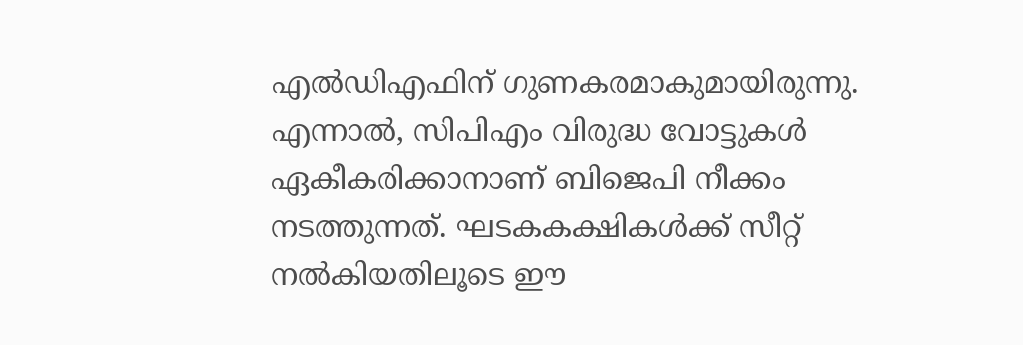എൽഡിഎഫിന് ഗുണകരമാകുമായിരുന്നു. എന്നാൽ, സിപിഎം വിരുദ്ധ വോട്ടുകൾ ഏകീകരിക്കാനാണ് ബിജെപി നീക്കം നടത്തുന്നത്. ഘടകകക്ഷികൾക്ക് സീറ്റ് നൽകിയതിലൂടെ ഈ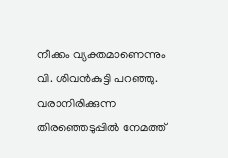നീക്കം വ്യക്തമാണെന്നും വി. ശിവൻകുട്ടി പറഞ്ഞു. വരാനിരിക്കുന്ന തിരഞ്ഞെടുപ്പിൽ നേമത്ത്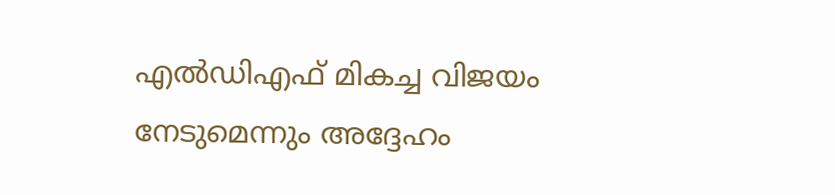എൽഡിഎഫ് മികച്ച വിജയം നേടുമെന്നും അദ്ദേഹം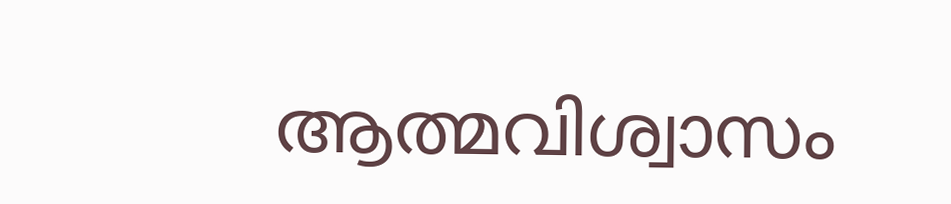ആത്മവിശ്വാസം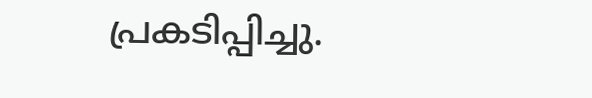പ്രകടിപ്പിച്ചു.